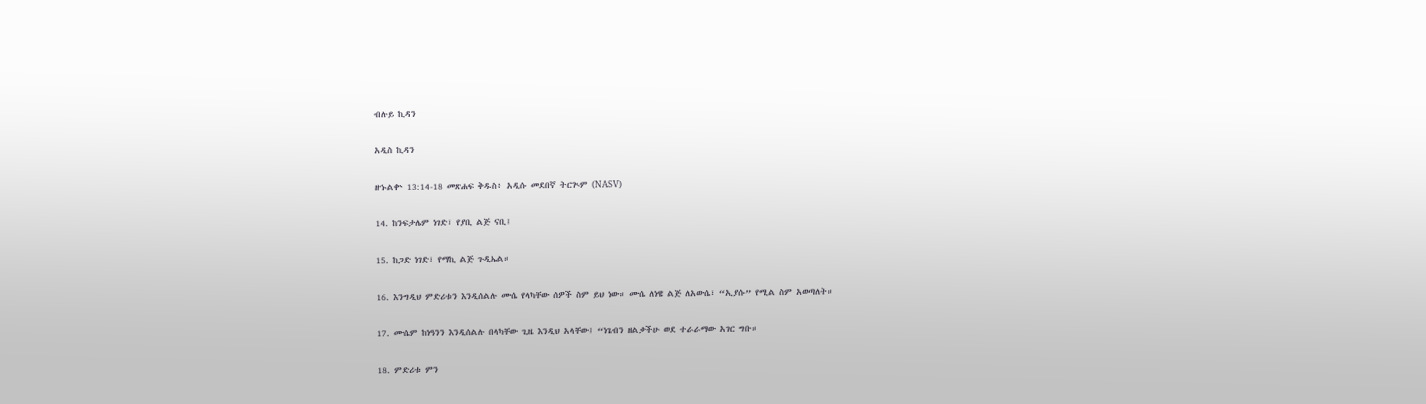ብሉይ ኪዳን

አዲስ ኪዳን

ዘኁልቍ 13:14-18 መጽሐፍ ቅዱስ፥ አዲሱ መደበኛ ትርጒም (NASV)

14. ከንፍታሌም ነገድ፣ የያቢ ልጅ ናቢ፤

15. ከጋድ ነገድ፣ የማኪ ልጅ ጉዲኤል።

16. እንግዲህ ምድሪቱን እንዲሰልሉ ሙሴ የላካቸው ሰዎች ስም ይህ ነው። ሙሴ ለነዌ ልጅ ለአውሴ፣ “ኢያሱ” የሚል ስም አወጣለት።

17. ሙሴም ከነዓንን እንዲሰልሉ በላካቸው ጊዜ እንዲህ አላቸው፤ “ነጌብን ዘልቃችሁ ወደ ተራራማው አገር ግቡ።

18. ምድሪቱ ምን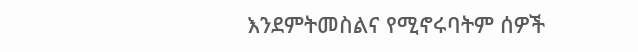እንደምትመስልና የሚኖሩባትም ሰዎች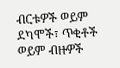ብርቱዎች ወይም ደካሞች፣ ጥቂቶች ወይም ብዙዎች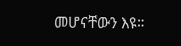መሆናቸውን እዩ።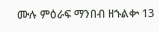ሙሉ ምዕራፍ ማንበብ ዘኁልቍ 13